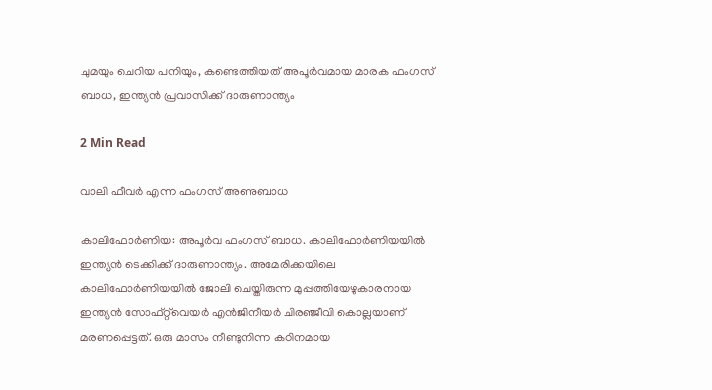ചുമയും ചെറിയ പനിയും, കണ്ടെത്തിയത് അപൂർവമായ മാരക ഫംഗസ് ബാധ, ഇന്ത്യൻ പ്രവാസിക്ക് ദാരുണാന്ത്യം

2 Min Read

വാലി ഫീവർ എന്ന ഫംഗസ് അണുബാധ

കാലിഫോർണിയ: അപൂർവ ഫംഗസ് ബാധ. കാലിഫോർണിയയിൽ ഇന്ത്യൻ ടെക്കിക്ക് ദാരുണാന്ത്യം. അമേരിക്കയിലെ കാലിഫോർണിയയിൽ ജോലി ചെയ്തിരുന്ന മുപ്പത്തിയേഴുകാരനായ ഇന്ത്യൻ സോഫ്റ്റ്‌വെയർ എൻജിനീയർ ചിരഞ്ജീവി കൊല്ലയാണ് മരണപ്പെട്ടത്. ഒരു മാസം നീണ്ടുനിന്ന കഠിനമായ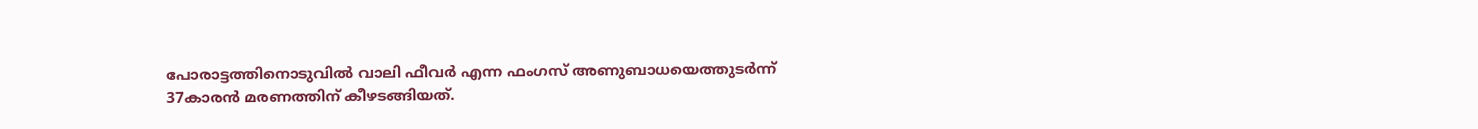പോരാട്ടത്തിനൊടുവിൽ വാലി ഫീവർ എന്ന ഫംഗസ് അണുബാധയെത്തുടർന്ന് 37കാരൻ മരണത്തിന് കീഴടങ്ങിയത്.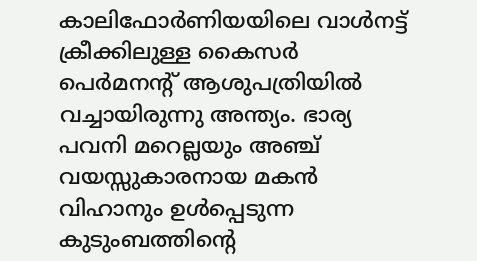കാലിഫോർണിയയിലെ വാൾനട്ട് ക്രീക്കിലുള്ള കൈസർ പെർമനന്റ് ആശുപത്രിയിൽ വച്ചായിരുന്നു അന്ത്യം. ഭാര്യ പവനി മറെല്ലയും അഞ്ച് വയസ്സുകാരനായ മകൻ വിഹാനും ഉൾപ്പെടുന്ന കുടുംബത്തിന്റെ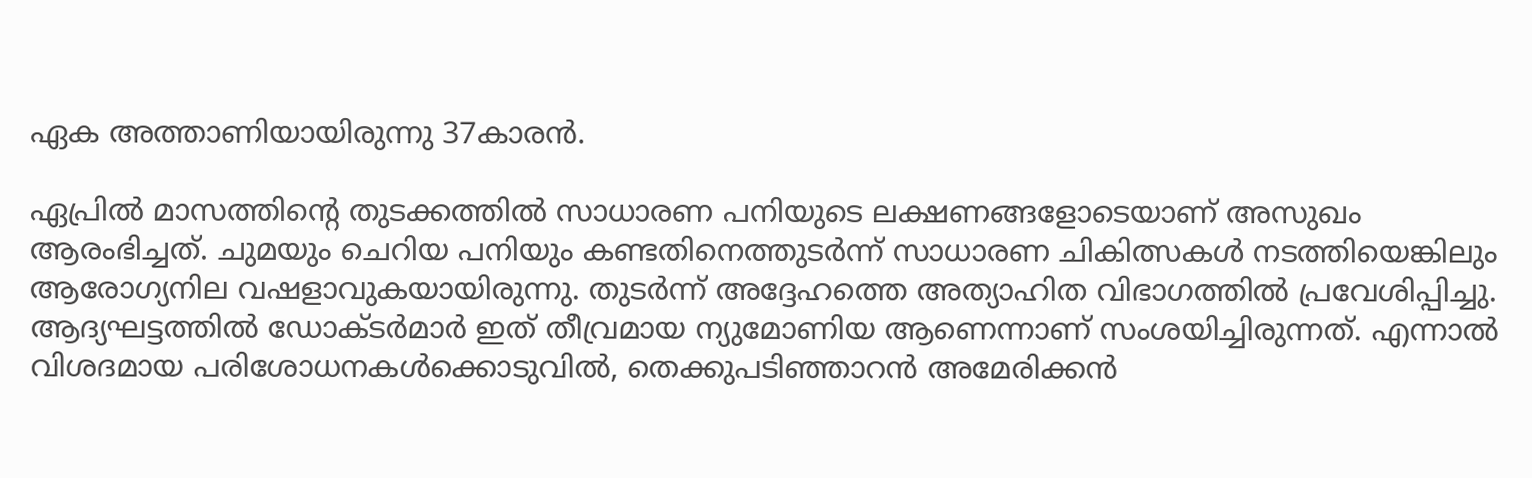ഏക അത്താണിയായിരുന്നു 37കാരൻ.

ഏപ്രിൽ മാസത്തിന്റെ തുടക്കത്തിൽ സാധാരണ പനിയുടെ ലക്ഷണങ്ങളോടെയാണ് അസുഖം ആരംഭിച്ചത്. ചുമയും ചെറിയ പനിയും കണ്ടതിനെത്തുടർന്ന് സാധാരണ ചികിത്സകൾ നടത്തിയെങ്കിലും ആരോഗ്യനില വഷളാവുകയായിരുന്നു. തുടർന്ന് അദ്ദേഹത്തെ അത്യാഹിത വിഭാഗത്തിൽ പ്രവേശിപ്പിച്ചു. ആദ്യഘട്ടത്തിൽ ഡോക്ടർമാർ ഇത് തീവ്രമായ ന്യുമോണിയ ആണെന്നാണ് സംശയിച്ചിരുന്നത്. എന്നാൽ വിശദമായ പരിശോധനകൾക്കൊടുവിൽ, തെക്കുപടിഞ്ഞാറൻ അമേരിക്കൻ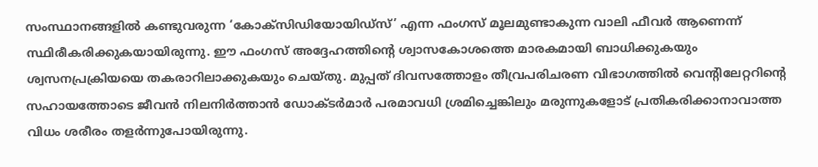സംസ്ഥാനങ്ങളിൽ കണ്ടുവരുന്ന ‘കോക്സിഡിയോയിഡ്സ്’ എന്ന ഫംഗസ് മൂലമുണ്ടാകുന്ന വാലി ഫീവർ ആണെന്ന് സ്ഥിരീകരിക്കുകയായിരുന്നു. ഈ ഫംഗസ് അദ്ദേഹത്തിന്റെ ശ്വാസകോശത്തെ മാരകമായി ബാധിക്കുകയും ശ്വസനപ്രക്രിയയെ തകരാറിലാക്കുകയും ചെയ്തു. മുപ്പത് ദിവസത്തോളം തീവ്രപരിചരണ വിഭാഗത്തിൽ വെന്റിലേറ്ററിന്റെ സഹായത്തോടെ ജീവൻ നിലനിർത്താൻ ഡോക്ടർമാർ പരമാവധി ശ്രമിച്ചെങ്കിലും മരുന്നുകളോട് പ്രതികരിക്കാനാവാത്ത വിധം ശരീരം തളർന്നുപോയിരുന്നു.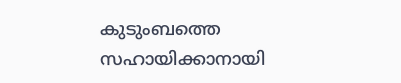കുടുംബത്തെ സഹായിക്കാനായി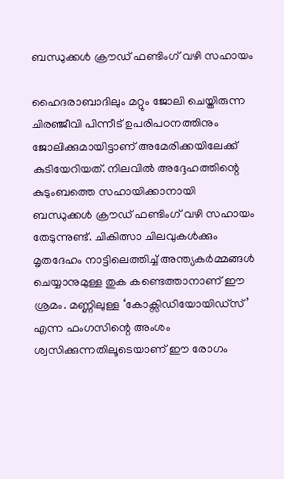ബന്ധുക്കൾ ക്രൗഡ് ഫണ്ടിംഗ് വഴി സഹായം

ഹൈദരാബാദിലും മറ്റും ജോലി ചെയ്തിരുന്ന ചിരഞ്ജീവി പിന്നീട് ഉപരിപഠനത്തിനും ജോലിക്കുമായിട്ടാണ് അമേരിക്കയിലേക്ക് കുടിയേറിയത്. നിലവിൽ അദ്ദേഹത്തിന്റെ കുടുംബത്തെ സഹായിക്കാനായി ബന്ധുക്കൾ ക്രൗഡ് ഫണ്ടിംഗ് വഴി സഹായം തേടുന്നുണ്ട്. ചികിത്സാ ചിലവുകൾക്കും മൃതദേഹം നാട്ടിലെത്തിച്ച് അന്ത്യകർമ്മങ്ങൾ ചെയ്യാനുമുള്ള തുക കണ്ടെത്താനാണ് ഈ ശ്രമം. മണ്ണിലുള്ള ‘കോക്സിഡിയോയിഡ്സ്’ എന്ന ഫംഗസിന്റെ അംശം ശ്വസിക്കുന്നതിലൂടെയാണ് ഈ രോഗം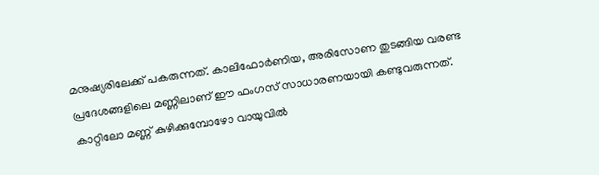മനുഷ്യരിലേക്ക് പകരുന്നത്. കാലിഫോർണിയ, അരിസോണ തുടങ്ങിയ വരണ്ട പ്രദേശങ്ങളിലെ മണ്ണിലാണ് ഈ ഫംഗസ് സാധാരണയായി കണ്ടുവരുന്നത്. കാറ്റിലോ മണ്ണ് കുഴിക്കുമ്പോഴോ വായുവിൽ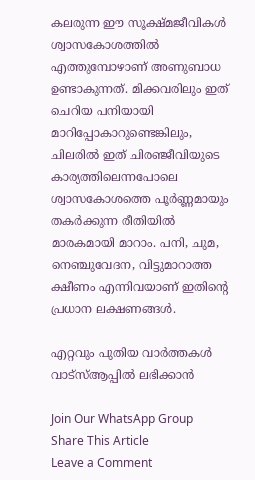കലരുന്ന ഈ സൂക്ഷ്മജീവികൾ ശ്വാസകോശത്തിൽ എത്തുമ്പോഴാണ് അണുബാധ ഉണ്ടാകുന്നത്. മിക്കവരിലും ഇത് ചെറിയ പനിയായി മാറിപ്പോകാറുണ്ടെങ്കിലും, ചിലരിൽ ഇത് ചിരഞ്ജീവിയുടെ കാര്യത്തിലെന്നപോലെ ശ്വാസകോശത്തെ പൂർണ്ണമായും തകർക്കുന്ന രീതിയിൽ മാരകമായി മാറാം. പനി, ചുമ, നെഞ്ചുവേദന, വിട്ടുമാറാത്ത ക്ഷീണം എന്നിവയാണ് ഇതിന്റെ പ്രധാന ലക്ഷണങ്ങൾ.

എറ്റവും പുതിയ വാർത്തകൾ വാട്സ്ആപ്പിൽ ലഭിക്കാൻ

Join Our WhatsApp Group
Share This Article
Leave a Comment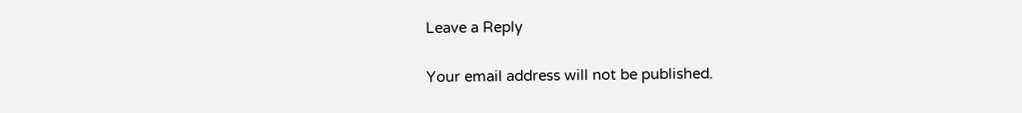Leave a Reply

Your email address will not be published.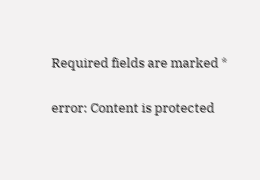Required fields are marked *

error: Content is protected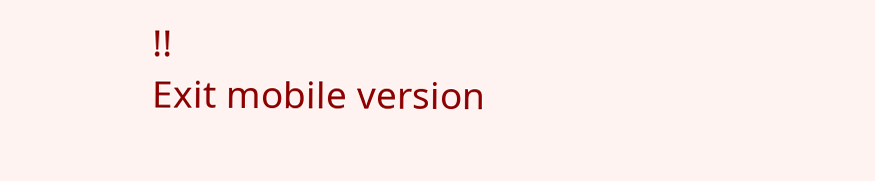!!
Exit mobile version